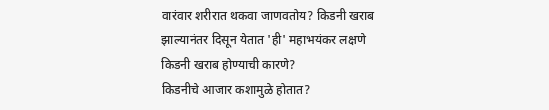वारंवार शरीरात थकवा जाणवतोय? किडनी खराब झाल्यानंतर दिसून येतात 'ही' महाभयंकर लक्षणे
किडनी खराब होण्याची कारणे?
किडनीचे आजार कशामुळे होतात?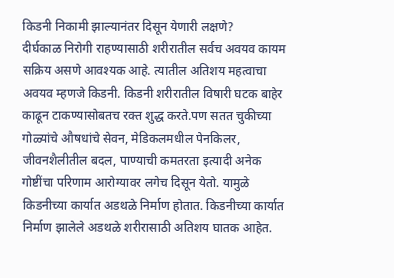किडनी निकामी झाल्यानंतर दिसून येणारी लक्षणे?
दीर्घकाळ निरोगी राहण्यासाठी शरीरातील सर्वच अवयव कायम सक्रिय असणे आवश्यक आहे. त्यातील अतिशय महत्वाचा अवयव म्हणजे किडनी. किडनी शरीरातील विषारी घटक बाहेर काढून टाकण्यासोबतच रक्त शुद्ध करते.पण सतत चुकीच्या गोळ्यांचे औषधांचे सेवन, मेडिकलमधील पेनकिलर, जीवनशैलीतील बदल, पाण्याची कमतरता इत्यादी अनेक गोष्टींचा परिणाम आरोग्यावर लगेच दिसून येतो. यामुळे किडनीच्या कार्यात अडथळे निर्माण होतात. किडनीच्या कार्यात निर्माण झालेले अडथळे शरीरासाठी अतिशय घातक आहेत.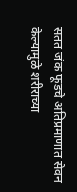सतत जंक फूडचे अतिप्रमाणात सेवन केल्यामुळे शरीराच्या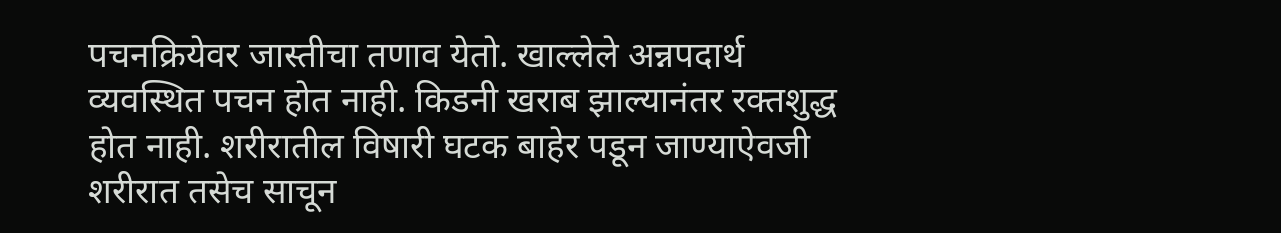पचनक्रियेवर जास्तीचा तणाव येतो. खाल्लेले अन्नपदार्थ व्यवस्थित पचन होत नाही. किडनी खराब झाल्यानंतर रक्तशुद्ध होत नाही. शरीरातील विषारी घटक बाहेर पडून जाण्याऐवजी शरीरात तसेच साचून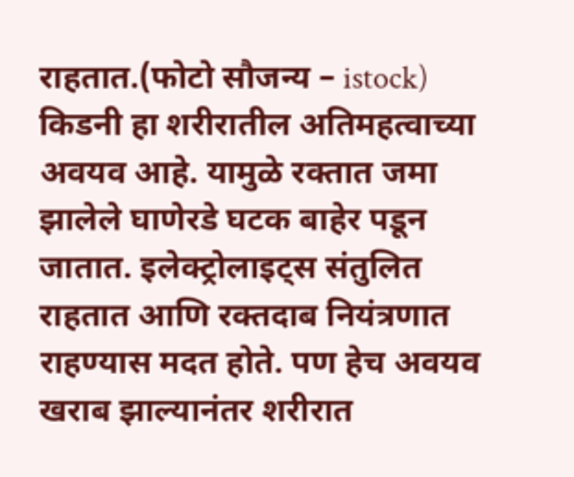राहतात.(फोटो सौजन्य – istock)
किडनी हा शरीरातील अतिमहत्वाच्या अवयव आहे. यामुळे रक्तात जमा झालेले घाणेरडे घटक बाहेर पडून जातात. इलेक्ट्रोलाइट्स संतुलित राहतात आणि रक्तदाब नियंत्रणात राहण्यास मदत होते. पण हेच अवयव खराब झाल्यानंतर शरीरात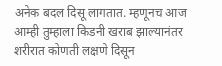अनेक बदल दिसू लागतात. म्हणूनच आज आम्ही तुम्हाला किडनी खराब झाल्यानंतर शरीरात कोणती लक्षणे दिसून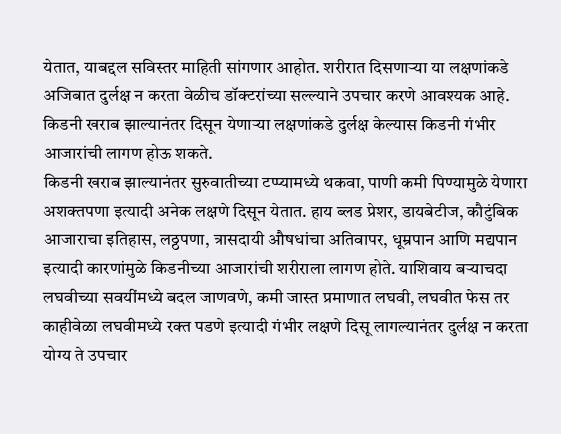येतात, याबद्दल सविस्तर माहिती सांगणार आहोत. शरीरात दिसणाऱ्या या लक्षणांकडे अजिबात दुर्लक्ष न करता वेळीच डॉक्टरांच्या सल्ल्याने उपचार करणे आवश्यक आहे. किडनी खराब झाल्यानंतर दिसून येणाऱ्या लक्षणांकडे दुर्लक्ष केल्यास किडनी गंभीर आजारांची लागण होऊ शकते.
किडनी खराब झाल्यानंतर सुरुवातीच्या टप्प्यामध्ये थकवा, पाणी कमी पिण्यामुळे येणारा अशक्तपणा इत्यादी अनेक लक्षणे दिसून येतात. हाय ब्लड प्रेशर, डायबेटीज, कौटुंबिक आजाराचा इतिहास, लठ्ठपणा, त्रासदायी औषधांचा अतिवापर, धूम्रपान आणि मद्यपान इत्यादी कारणांमुळे किडनीच्या आजारांची शरीराला लागण होते. याशिवाय बऱ्याचदा लघवीच्या सवयींमध्ये बदल जाणवणे, कमी जास्त प्रमाणात लघवी, लघवीत फेस तर काहीवेळा लघवीमध्ये रक्त पडणे इत्यादी गंभीर लक्षणे दिसू लागल्यानंतर दुर्लक्ष न करता योग्य ते उपचार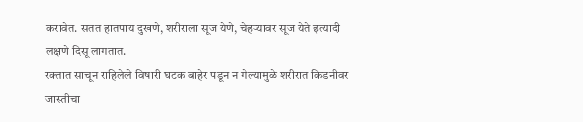करावेत. सतत हातपाय दुखणे, शरीराला सूज येणे, चेहऱ्यावर सूज येते इत्यादी लक्षणे दिसू लागतात.
रक्तात साचून राहिलेले विषारी घटक बाहेर पडून न गेल्यामुळे शरीरात किडनीवर जास्तीचा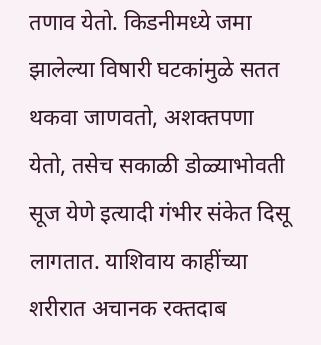तणाव येतो. किडनीमध्ये जमा झालेल्या विषारी घटकांमुळे सतत थकवा जाणवतो, अशक्तपणा येतो, तसेच सकाळी डोळ्याभोवती सूज येणे इत्यादी गंभीर संकेत दिसू लागतात. याशिवाय काहींच्या शरीरात अचानक रक्तदाब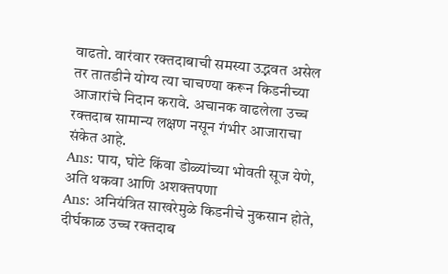वाढतो. वारंवार रक्तदाबाची समस्या उद्भवत असेल तर तातडीने योग्य त्या चाचण्या करून किडनीच्या आजारांचे निदान करावे. अचानक वाढलेला उच्च रक्तदाब सामान्य लक्षण नसून गंभीर आजाराचा संकेत आहे.
Ans: पाय, घोटे किंवा डोळ्यांच्या भोवती सूज येणे, अति थकवा आणि अशक्तपणा
Ans: अनियंत्रित साखरेमुळे किडनीचे नुकसान होते, दीर्घकाळ उच्च रक्तदाब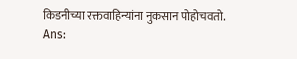किडनीच्या रक्तवाहिन्यांना नुकसान पोहोचवतो.
Ans: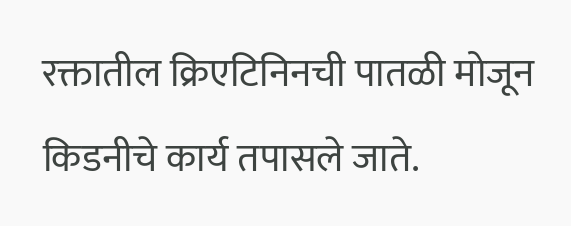रक्तातील क्रिएटिनिनची पातळी मोजून किडनीचे कार्य तपासले जाते.